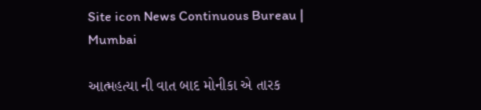Site icon News Continuous Bureau | Mumbai

આત્મહત્યા ની વાત બાદ મોનીકા એ તારક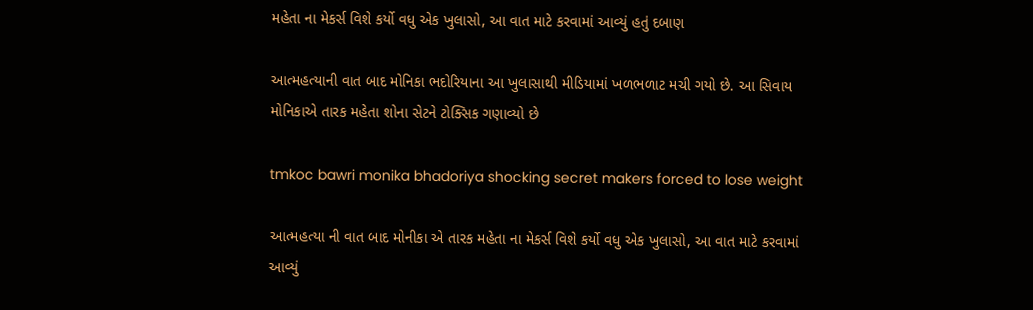મહેતા ના મેકર્સ વિશે કર્યો વધુ એક ખુલાસો, આ વાત માટે કરવામાં આવ્યું હતું દબાણ

આત્મહત્યાની વાત બાદ મોનિકા ભદોરિયાના આ ખુલાસાથી મીડિયામાં ખળભળાટ મચી ગયો છે. આ સિવાય મોનિકાએ તારક મહેતા શોના સેટને ટોક્સિક ગણાવ્યો છે

tmkoc bawri monika bhadoriya shocking secret makers forced to lose weight

આત્મહત્યા ની વાત બાદ મોનીકા એ તારક મહેતા ના મેકર્સ વિશે કર્યો વધુ એક ખુલાસો, આ વાત માટે કરવામાં આવ્યું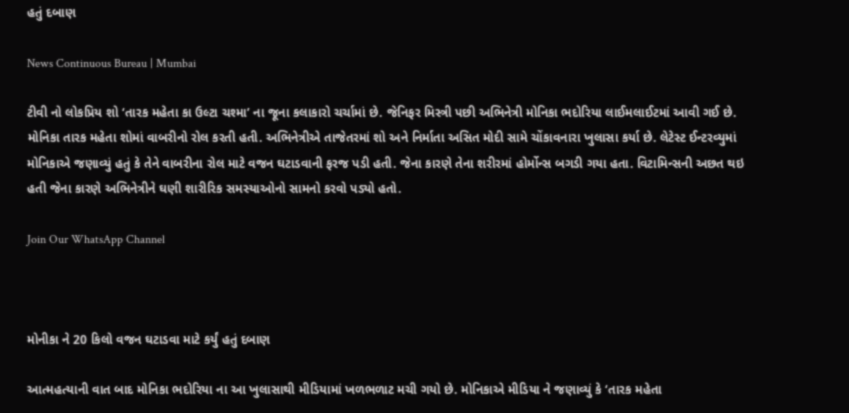હતું દબાણ

News Continuous Bureau | Mumbai

ટીવી નો લોકપ્રિય શો ‘તારક મહેતા કા ઉલ્ટા ચશ્મા’ ના જૂના કલાકારો ચર્ચામાં છે. જેનિફર મિસ્ત્રી પછી અભિનેત્રી મોનિકા ભદોરિયા લાઈમલાઈટમાં આવી ગઈ છે. મોનિકા તારક મહેતા શોમાં વાબરીનો રોલ કરતી હતી. અભિનેત્રીએ તાજેતરમાં શો અને નિર્માતા અસિત મોદી સામે ચોંકાવનારા ખુલાસા કર્યા છે. લેટેસ્ટ ઈન્ટરવ્યુમાં મોનિકાએ જણાવ્યું હતું કે તેને વાબરીના રોલ માટે વજન ઘટાડવાની ફરજ પડી હતી. જેના કારણે તેના શરીરમાં હોર્મોન્સ બગડી ગયા હતા. વિટામિન્સની અછત થઇ હતી જેના કારણે અભિનેત્રીને ઘણી શારીરિક સમસ્યાઓનો સામનો કરવો પડ્યો હતો.

Join Our WhatsApp Channel



મોનીકા ને 20 કિલો વજન ઘટાડવા માટે કર્યું હતું દબાણ

આત્મહત્યાની વાત બાદ મોનિકા ભદોરિયા ના આ ખુલાસાથી મીડિયામાં ખળભળાટ મચી ગયો છે. મોનિકાએ મીડિયા ને જણાવ્યું કે ‘તારક મહેતા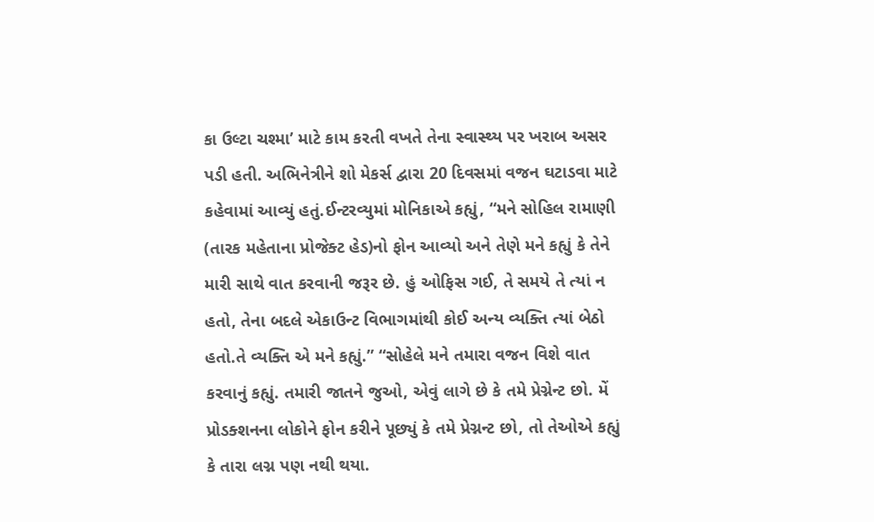કા ઉલ્ટા ચશ્મા’ માટે કામ કરતી વખતે તેના સ્વાસ્થ્ય પર ખરાબ અસર પડી હતી. અભિનેત્રીને શો મેકર્સ દ્વારા 20 દિવસમાં વજન ઘટાડવા માટે કહેવામાં આવ્યું હતું.ઈન્ટરવ્યુમાં મોનિકાએ કહ્યું, “મને સોહિલ રામાણી (તારક મહેતાના પ્રોજેક્ટ હેડ)નો ફોન આવ્યો અને તેણે મને કહ્યું કે તેને મારી સાથે વાત કરવાની જરૂર છે. હું ઓફિસ ગઈ, તે સમયે તે ત્યાં ન હતો, તેના બદલે એકાઉન્ટ વિભાગમાંથી કોઈ અન્ય વ્યક્તિ ત્યાં બેઠો હતો.તે વ્યક્તિ એ મને કહ્યું.” “સોહેલે મને તમારા વજન વિશે વાત કરવાનું કહ્યું. તમારી જાતને જુઓ, એવું લાગે છે કે તમે પ્રેગ્નેન્ટ છો. મેં પ્રોડક્શનના લોકોને ફોન કરીને પૂછ્યું કે તમે પ્રેગ્નન્ટ છો, તો તેઓએ કહ્યું કે તારા લગ્ન પણ નથી થયા.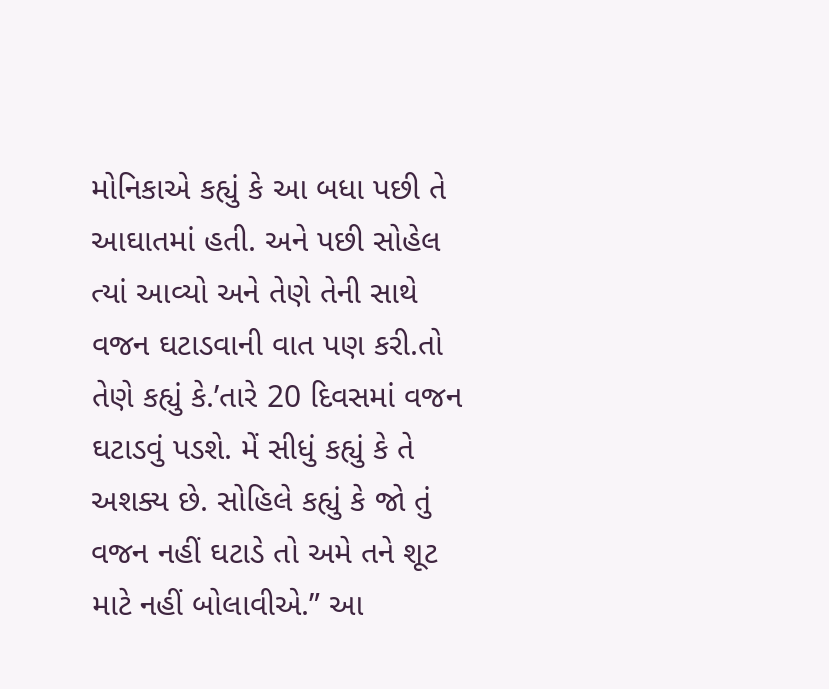મોનિકાએ કહ્યું કે આ બધા પછી તે આઘાતમાં હતી. અને પછી સોહેલ ત્યાં આવ્યો અને તેણે તેની સાથે વજન ઘટાડવાની વાત પણ કરી.તો તેણે કહ્યું કે.’તારે 20 દિવસમાં વજન ઘટાડવું પડશે. મેં સીધું કહ્યું કે તે અશક્ય છે. સોહિલે કહ્યું કે જો તું વજન નહીં ઘટાડે તો અમે તને શૂટ માટે નહીં બોલાવીએ.” આ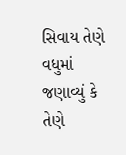સિવાય તેણે વધુમાં જણાવ્યું કે તેણે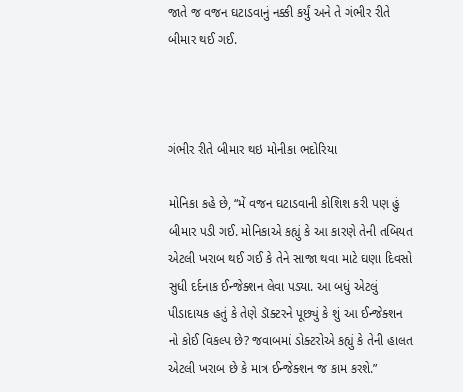જાતે જ વજન ઘટાડવાનું નક્કી કર્યું અને તે ગંભીર રીતે બીમાર થઈ ગઈ.



ગંભીર રીતે બીમાર થઇ મોનીકા ભદોરિયા

મોનિકા કહે છે, “મેં વજન ઘટાડવાની કોશિશ કરી પણ હું બીમાર પડી ગઈ. મોનિકાએ કહ્યું કે આ કારણે તેની તબિયત એટલી ખરાબ થઈ ગઈ કે તેને સાજા થવા માટે ઘણા દિવસો સુધી દર્દનાક ઈન્જેક્શન લેવા પડ્યા. આ બધું એટલું પીડાદાયક હતું કે તેણે ડૉક્ટરને પૂછ્યું કે શું આ ઈન્જેક્શન નો કોઈ વિકલ્પ છે? જવાબમાં ડોક્ટરોએ કહ્યું કે તેની હાલત એટલી ખરાબ છે કે માત્ર ઈન્જેક્શન જ કામ કરશે.”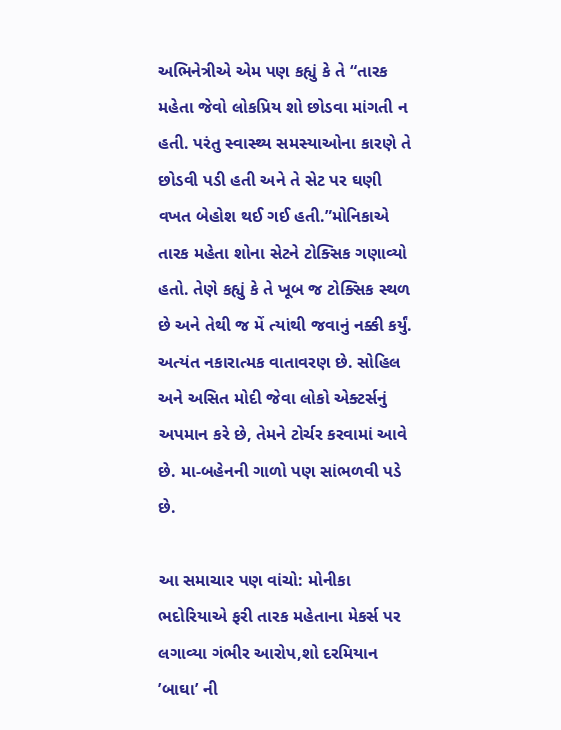અભિનેત્રીએ એમ પણ કહ્યું કે તે “તારક મહેતા જેવો લોકપ્રિય શો છોડવા માંગતી ન હતી. પરંતુ સ્વાસ્થ્ય સમસ્યાઓના કારણે તે છોડવી પડી હતી અને તે સેટ પર ઘણી વખત બેહોશ થઈ ગઈ હતી.”મોનિકાએ તારક મહેતા શોના સેટને ટોક્સિક ગણાવ્યો હતો. તેણે કહ્યું કે તે ખૂબ જ ટોક્સિક સ્થળ છે અને તેથી જ મેં ત્યાંથી જવાનું નક્કી કર્યું. અત્યંત નકારાત્મક વાતાવરણ છે. સોહિલ અને અસિત મોદી જેવા લોકો એક્ટર્સનું અપમાન કરે છે, તેમને ટોર્ચર કરવામાં આવે છે. મા-બહેનની ગાળો પણ સાંભળવી પડે છે.

આ સમાચાર પણ વાંચો: મોનીકા ભદોરિયાએ ફરી તારક મહેતાના મેકર્સ પર લગાવ્યા ગંભીર આરોપ,શો દરમિયાન ’બાઘા’ ની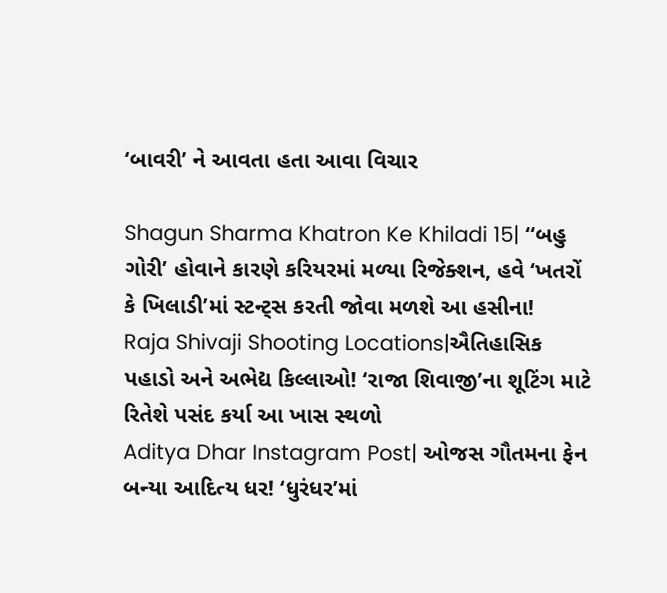‘બાવરી’ ને આવતા હતા આવા વિચાર

Shagun Sharma Khatron Ke Khiladi 15| ‘‘બહુ ગોરી’ હોવાને કારણે કરિયરમાં મળ્યા રિજેક્શન, હવે ‘ખતરોં કે ખિલાડી’માં સ્ટન્ટ્સ કરતી જોવા મળશે આ હસીના!
Raja Shivaji Shooting Locations|ઐતિહાસિક પહાડો અને અભેદ્ય કિલ્લાઓ! ‘રાજા શિવાજી’ના શૂટિંગ માટે રિતેશે પસંદ કર્યા આ ખાસ સ્થળો
Aditya Dhar Instagram Post| ઓજસ ગૌતમના ફેન બન્યા આદિત્ય ધર! ‘ધુરંધર’માં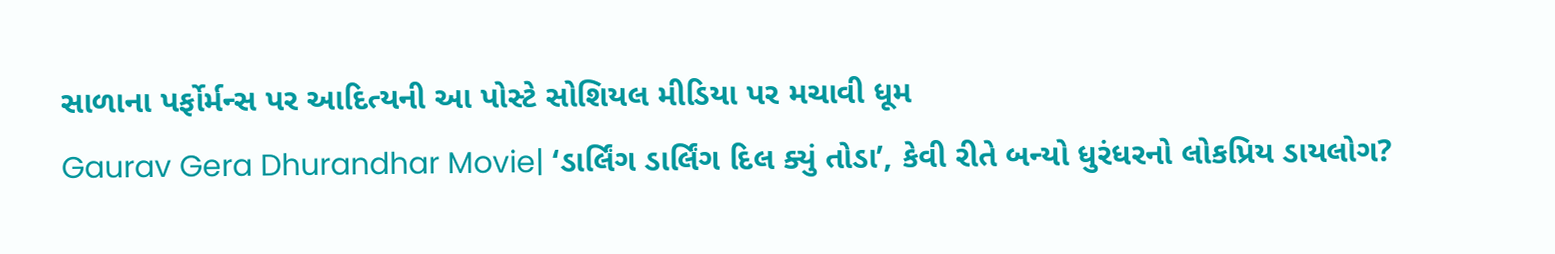સાળાના પર્ફોર્મન્સ પર આદિત્યની આ પોસ્ટે સોશિયલ મીડિયા પર મચાવી ધૂમ
Gaurav Gera Dhurandhar Movie| ‘ડાર્લિંગ ડાર્લિંગ દિલ ક્યું તોડા’, કેવી રીતે બન્યો ધુરંધરનો લોકપ્રિય ડાયલોગ?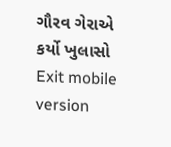ગૌરવ ગેરાએ કર્યો ખુલાસો
Exit mobile version